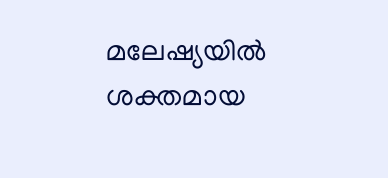മലേഷ്യയിൽ ശക്തമായ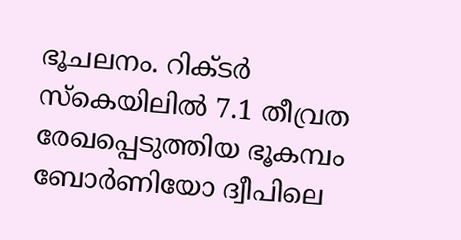ഭൂചലനം. റിക്ടർ സ്കെയിലിൽ 7.1 തീവ്രത രേഖപ്പെടുത്തിയ ഭൂകമ്പം ബോർണിയോ ദ്വീപിലെ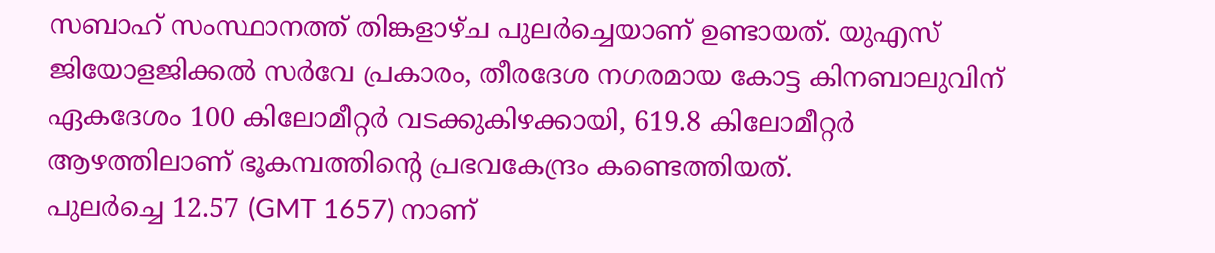സബാഹ് സംസ്ഥാനത്ത് തിങ്കളാഴ്ച പുലർച്ചെയാണ് ഉണ്ടായത്. യുഎസ് ജിയോളജിക്കൽ സർവേ പ്രകാരം, തീരദേശ നഗരമായ കോട്ട കിനബാലുവിന് ഏകദേശം 100 കിലോമീറ്റർ വടക്കുകിഴക്കായി, 619.8 കിലോമീറ്റർ ആഴത്തിലാണ് ഭൂകമ്പത്തിന്റെ പ്രഭവകേന്ദ്രം കണ്ടെത്തിയത്.
പുലർച്ചെ 12.57 (GMT 1657) നാണ്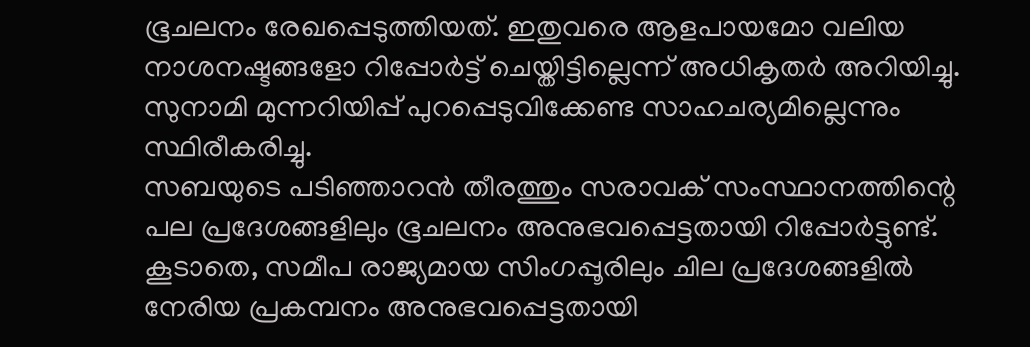ഭൂചലനം രേഖപ്പെടുത്തിയത്. ഇതുവരെ ആളപായമോ വലിയ നാശനഷ്ടങ്ങളോ റിപ്പോർട്ട് ചെയ്തിട്ടില്ലെന്ന് അധികൃതർ അറിയിച്ചു. സുനാമി മുന്നറിയിപ്പ് പുറപ്പെടുവിക്കേണ്ട സാഹചര്യമില്ലെന്നും സ്ഥിരീകരിച്ചു.
സബയുടെ പടിഞ്ഞാറൻ തീരത്തും സരാവക് സംസ്ഥാനത്തിന്റെ പല പ്രദേശങ്ങളിലും ഭൂചലനം അനുഭവപ്പെട്ടതായി റിപ്പോർട്ടുണ്ട്. കൂടാതെ, സമീപ രാജ്യമായ സിംഗപ്പൂരിലും ചില പ്രദേശങ്ങളിൽ നേരിയ പ്രകമ്പനം അനുഭവപ്പെട്ടതായി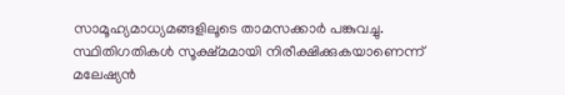സാമൂഹ്യമാധ്യമങ്ങളിലൂടെ താമസക്കാർ പങ്കുവച്ചു.
സ്ഥിതിഗതികൾ സൂക്ഷ്മമായി നിരീക്ഷിക്കുകയാണെന്ന് മലേഷ്യൻ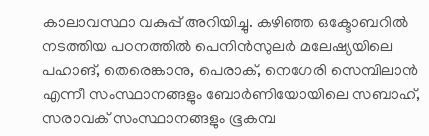കാലാവസ്ഥാ വകുപ്പ് അറിയിച്ചു. കഴിഞ്ഞ ഒക്ടോബറിൽ നടത്തിയ പഠനത്തിൽ പെനിൻസുലർ മലേഷ്യയിലെ പഹാങ്, തെരെങ്കാനു, പെരാക്, നെഗേരി സെമ്പിലാൻ എന്നീ സംസ്ഥാനങ്ങളും ബോർണിയോയിലെ സബാഹ്, സരാവക് സംസ്ഥാനങ്ങളും ഭൂകമ്പ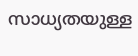സാധ്യതയുള്ള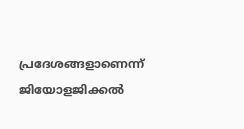പ്രദേശങ്ങളാണെന്ന് ജിയോളജിക്കൽ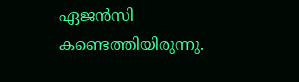ഏജൻസി കണ്ടെത്തിയിരുന്നു.